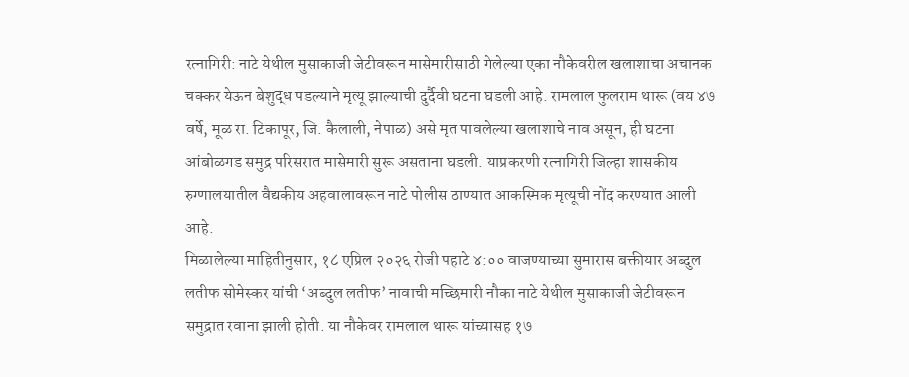रत्नागिरी: नाटे येथील मुसाकाजी जेटीवरून मासेमारीसाठी गेलेल्या एका नौकेवरील खलाशाचा अचानक चक्कर येऊन बेशुद्ध पडल्याने मृत्यू झाल्याची दुर्दैवी घटना घडली आहे. रामलाल फुलराम थारू (वय ४७ वर्षे, मूळ रा. टिकापूर, जि. कैलाली, नेपाळ) असे मृत पावलेल्या खलाशाचे नाव असून, ही घटना आंबोळगड समुद्र परिसरात मासेमारी सुरू असताना घडली. याप्रकरणी रत्नागिरी जिल्हा शासकीय रुग्णालयातील वैद्यकीय अहवालावरून नाटे पोलीस ठाण्यात आकस्मिक मृत्यूची नोंद करण्यात आली आहे.
मिळालेल्या माहितीनुसार, १८ एप्रिल २०२६ रोजी पहाटे ४:०० वाजण्याच्या सुमारास बक्तीयार अब्दुल लतीफ सोमेस्कर यांची ‘अब्दुल लतीफ’ नावाची मच्छिमारी नौका नाटे येथील मुसाकाजी जेटीवरून समुद्रात रवाना झाली होती. या नौकेवर रामलाल थारू यांच्यासह १७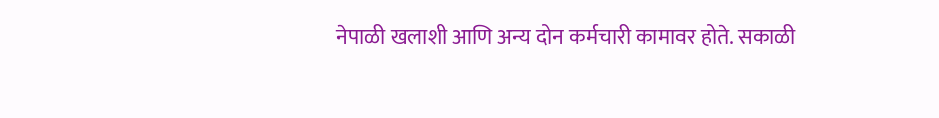नेपाळी खलाशी आणि अन्य दोन कर्मचारी कामावर होते. सकाळी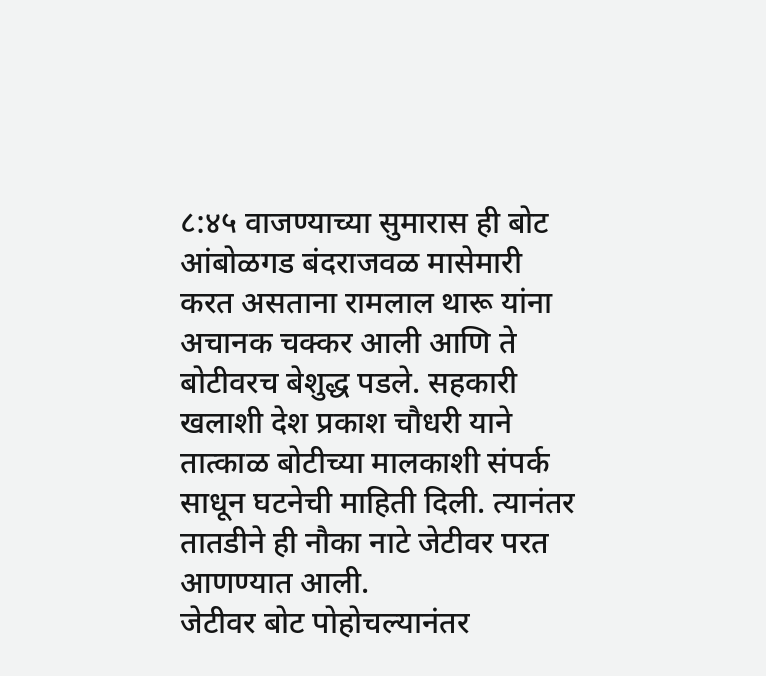८:४५ वाजण्याच्या सुमारास ही बोट आंबोळगड बंदराजवळ मासेमारी करत असताना रामलाल थारू यांना अचानक चक्कर आली आणि ते बोटीवरच बेशुद्ध पडले. सहकारी खलाशी देश प्रकाश चौधरी याने तात्काळ बोटीच्या मालकाशी संपर्क साधून घटनेची माहिती दिली. त्यानंतर तातडीने ही नौका नाटे जेटीवर परत आणण्यात आली.
जेटीवर बोट पोहोचल्यानंतर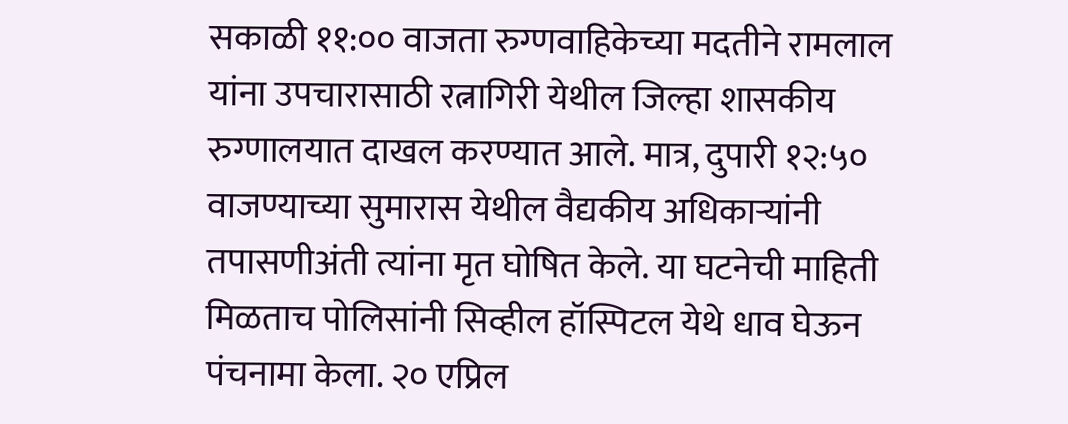सकाळी ११:०० वाजता रुग्णवाहिकेच्या मदतीने रामलाल यांना उपचारासाठी रत्नागिरी येथील जिल्हा शासकीय रुग्णालयात दाखल करण्यात आले. मात्र, दुपारी १२:५० वाजण्याच्या सुमारास येथील वैद्यकीय अधिकाऱ्यांनी तपासणीअंती त्यांना मृत घोषित केले. या घटनेची माहिती मिळताच पोलिसांनी सिव्हील हॉस्पिटल येथे धाव घेऊन पंचनामा केला. २० एप्रिल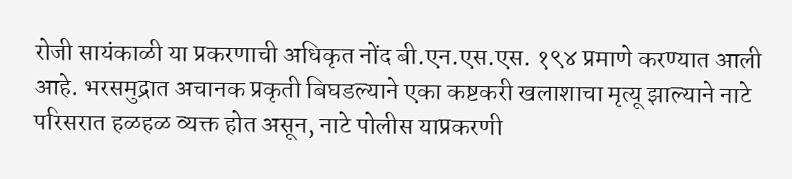रोजी सायंकाळी या प्रकरणाची अधिकृत नोंद बी.एन.एस.एस. १९४ प्रमाणे करण्यात आली आहे. भरसमुद्रात अचानक प्रकृती बिघडल्याने एका कष्टकरी खलाशाचा मृत्यू झाल्याने नाटे परिसरात हळहळ व्यक्त होत असून, नाटे पोलीस याप्रकरणी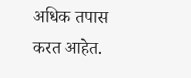अधिक तपास करत आहेत.